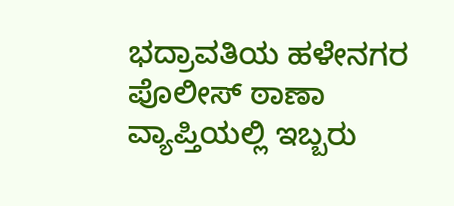ಭದ್ರಾವತಿಯ ಹಳೇನಗರ ಪೊಲೀಸ್ ಠಾಣಾ ವ್ಯಾಪ್ತಿಯಲ್ಲಿ ಇಬ್ಬರು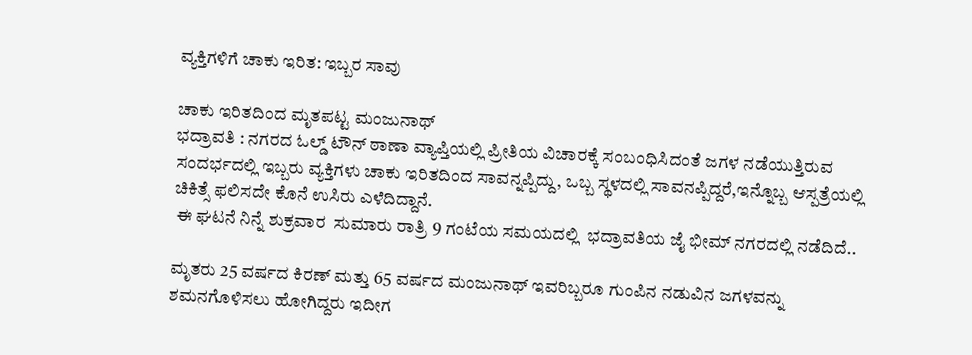ವ್ಯಕ್ತಿಗಳಿಗೆ ಚಾಕು ಇರಿತ: ಇಬ್ಬರ ಸಾವು

ಚಾಕು ಇರಿತದಿಂದ ಮೃತಪಟ್ಟ ಮಂಜುನಾಥ್
ಭದ್ರಾವತಿ : ನಗರದ ಓಲ್ಡ್ ಟೌನ್ ಠಾಣಾ ವ್ಯಾಪ್ತಿಯಲ್ಲಿ ಪ್ರೀತಿಯ ವಿಚಾರಕ್ಕೆ ಸಂಬಂಧಿಸಿದಂತೆ ಜಗಳ ನಡೆಯುತ್ತಿರುವ ಸಂದರ್ಭದಲ್ಲಿ ಇಬ್ಬರು ವ್ಯಕ್ತಿಗಳು ಚಾಕು ಇರಿತದಿಂದ ಸಾವನ್ನಪ್ಪಿದ್ದು, ಒಬ್ಬ ಸ್ಥಳದಲ್ಲಿ ಸಾವನಪ್ಪಿದ್ದರೆ,ಇನ್ನೊಬ್ಬ ಆಸ್ಪತ್ರೆಯಲ್ಲಿ ಚಿಕಿತ್ಸೆ ಫಲಿಸದೇ ಕೊನೆ ಉಸಿರು ಎಳೆದಿದ್ದಾನೆ.
 ಈ ಘಟನೆ ನಿನ್ನೆ ಶುಕ್ರವಾರ  ಸುಮಾರು ರಾತ್ರಿ 9 ಗಂಟೆಯ ಸಮಯದಲ್ಲಿ  ಭದ್ರಾವತಿಯ ಜೈ ಭೀಮ್ ನಗರದಲ್ಲಿ ನಡೆದಿದೆ..

ಮೃತರು 25 ವರ್ಷದ ಕಿರಣ್ ಮತ್ತು 65 ವರ್ಷದ ಮಂಜುನಾಥ್ ಇವರಿಬ್ಬರೂ ಗುಂಪಿನ ನಡುವಿನ ಜಗಳವನ್ನು ಶಮನಗೊಳಿಸಲು ಹೋಗಿದ್ದರು ಇದೀಗ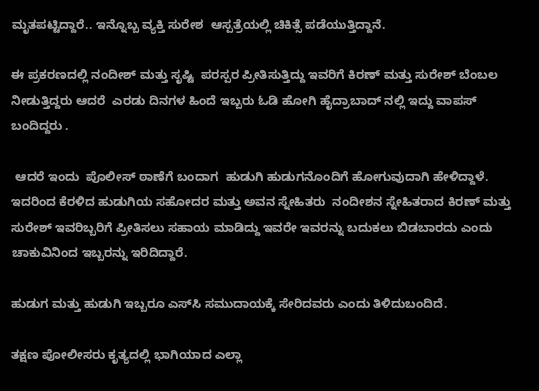ಮೃತಪಟ್ಟಿದ್ದಾರೆ.. ಇನ್ನೊಬ್ಬ ವ್ಯಕ್ತಿ ಸುರೇಶ  ಆಸ್ಪತ್ರೆಯಲ್ಲಿ ಚಿಕಿತ್ಸೆ ಪಡೆಯುತ್ತಿದ್ದಾನೆ.

ಈ ಪ್ರಕರಣದಲ್ಲಿ ನಂದೀಶ್ ಮತ್ತು ಸೃಷ್ಟಿ  ಪರಸ್ಪರ ಪ್ರೀತಿಸುತ್ತಿದ್ದು ಇವರಿಗೆ ಕಿರಣ್ ಮತ್ತು ಸುರೇಶ್ ಬೆಂಬಲ ನೀಡುತ್ತಿದ್ದರು ಆದರೆ  ಎರಡು ದಿನಗಳ ಹಿಂದೆ ಇಬ್ಬರು ಓಡಿ ಹೋಗಿ ಹೈದ್ರಾಬಾದ್ ನಲ್ಲಿ ಇದ್ದು ವಾಪಸ್ ಬಂದಿದ್ದರು .

 ಆದರೆ ಇಂದು  ಪೊಲೀಸ್ ಠಾಣೆಗೆ ಬಂದಾಗ  ಹುಡುಗಿ ಹುಡುಗನೊಂದಿಗೆ ಹೋಗುವುದಾಗಿ ಹೇಳಿದ್ದಾಳೆ.  ಇದರಿಂದ ಕೆರಳಿದ ಹುಡುಗಿಯ ಸಹೋದರ ಮತ್ತು ಅವನ ಸ್ನೇಹಿತರು  ನಂದೀಶನ ಸ್ನೇಹಿತರಾದ ಕಿರಣ್ ಮತ್ತು ಸುರೇಶ್ ಇವರಿಬ್ಬರಿಗೆ ಪ್ರೀತಿಸಲು ಸಹಾಯ ಮಾಡಿದ್ದು ಇವರೇ ಇವರನ್ನು ಬದುಕಲು ಬಿಡಬಾರದು ಎಂದು   ಚಾಕುವಿನಿಂದ ಇಬ್ಬರನ್ನು ಇರಿದಿದ್ದಾರೆ.

ಹುಡುಗ ಮತ್ತು ಹುಡುಗಿ ಇಬ್ಬರೂ ಎಸ್‌ಸಿ ಸಮುದಾಯಕ್ಕೆ ಸೇರಿದವರು ಎಂದು ತಿಳಿದುಬಂದಿದೆ.

ತಕ್ಷಣ ಪೋಲೀಸರು ಕೃತ್ಯದಲ್ಲಿ ಭಾಗಿಯಾದ ಎಲ್ಲಾ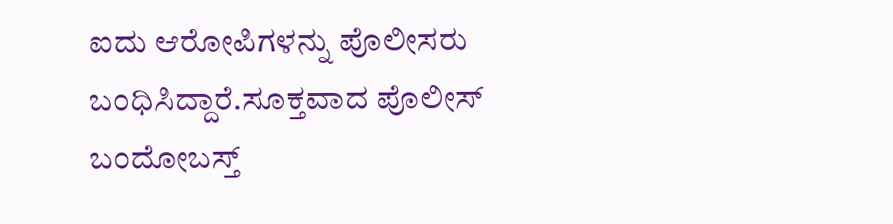ಐದು ಆರೋಪಿಗಳನ್ನು ಪೊಲೀಸರು ಬಂಧಿಸಿದ್ದಾರೆ.ಸೂಕ್ತವಾದ ಪೊಲೀಸ್ ಬಂದೋಬಸ್ತ್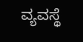ವ್ಯವಸ್ಥೆ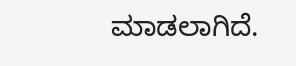ಮಾಡಲಾಗಿದೆ.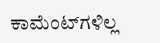ಕಾಮೆಂಟ್‌ಗಳಿಲ್ಲ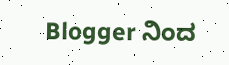Blogger ನಿಂದ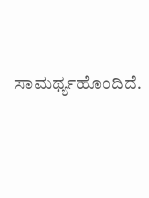ಸಾಮರ್ಥ್ಯಹೊಂದಿದೆ.